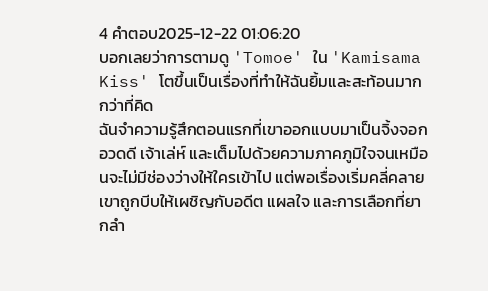4 คำตอบ2025-12-22 01:06:20
บอกเลยว่าการตามดู 'Tomoe' ใน 'Kamisama Kiss' โตขึ้นเป็นเรื่องที่ทำให้ฉันยิ้มและสะท้อนมากกว่าที่คิด
ฉันจำความรู้สึกตอนแรกที่เขาออกแบบมาเป็นจิ้งจอกอวดดี เจ้าเล่ห์ และเต็มไปด้วยความภาคภูมิใจจนเหมือนจะไม่มีช่องว่างให้ใครเข้าไป แต่พอเรื่องเริ่มคลี่คลาย เขาถูกบีบให้เผชิญกับอดีต แผลใจ และการเลือกที่ยากลำ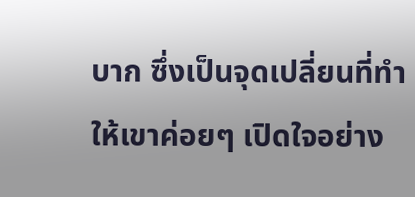บาก ซึ่งเป็นจุดเปลี่ยนที่ทำให้เขาค่อยๆ เปิดใจอย่าง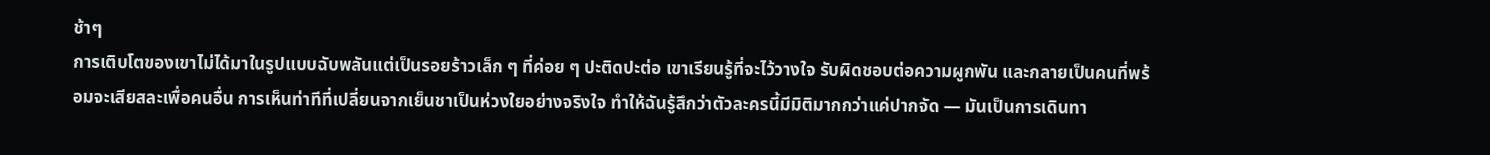ช้าๆ
การเติบโตของเขาไม่ได้มาในรูปแบบฉับพลันแต่เป็นรอยร้าวเล็ก ๆ ที่ค่อย ๆ ปะติดปะต่อ เขาเรียนรู้ที่จะไว้วางใจ รับผิดชอบต่อความผูกพัน และกลายเป็นคนที่พร้อมจะเสียสละเพื่อคนอื่น การเห็นท่าทีที่เปลี่ยนจากเย็นชาเป็นห่วงใยอย่างจริงใจ ทำให้ฉันรู้สึกว่าตัวละครนี้มีมิติมากกว่าแค่ปากจัด — มันเป็นการเดินทา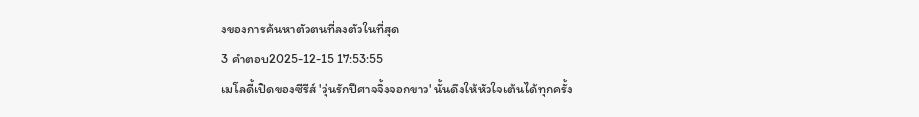งของการค้นหาตัวตนที่ลงตัวในที่สุด
3 คำตอบ2025-12-15 17:53:55
เมโลดี้เปิดของซีรีส์ 'วุ่นรักปีศาจจิ้งจอกขาว' นั้นดึงให้หัวใจเต้นได้ทุกครั้ง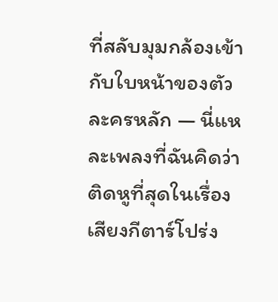ที่สลับมุมกล้องเข้ากับใบหน้าของตัวละครหลัก — นี่แหละเพลงที่ฉันคิดว่าติดหูที่สุดในเรื่อง
เสียงกีตาร์โปร่ง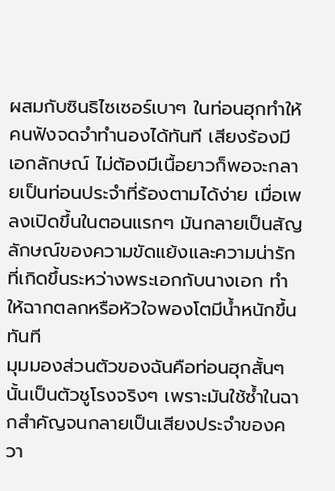ผสมกับซินธิไซเซอร์เบาๆ ในท่อนฮุกทำให้คนฟังจดจำทำนองได้ทันที เสียงร้องมีเอกลักษณ์ ไม่ต้องมีเนื้อยาวก็พอจะกลายเป็นท่อนประจำที่ร้องตามได้ง่าย เมื่อเพลงเปิดขึ้นในตอนแรกๆ มันกลายเป็นสัญลักษณ์ของความขัดแย้งและความน่ารักที่เกิดขึ้นระหว่างพระเอกกับนางเอก ทำให้ฉากตลกหรือหัวใจพองโตมีน้ำหนักขึ้นทันที
มุมมองส่วนตัวของฉันคือท่อนฮุกสั้นๆ นั้นเป็นตัวชูโรงจริงๆ เพราะมันใช้ซ้ำในฉากสำคัญจนกลายเป็นเสียงประจำของควา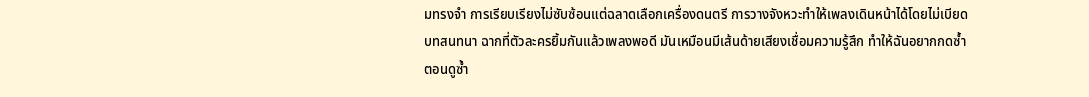มทรงจำ การเรียบเรียงไม่ซับซ้อนแต่ฉลาดเลือกเครื่องดนตรี การวางจังหวะทำให้เพลงเดินหน้าได้โดยไม่เบียดบทสนทนา ฉากที่ตัวละครยิ้มกันแล้วเพลงพอดี มันเหมือนมีเส้นด้ายเสียงเชื่อมความรู้สึก ทำให้ฉันอยากกดซ้ำตอนดูซ้ำ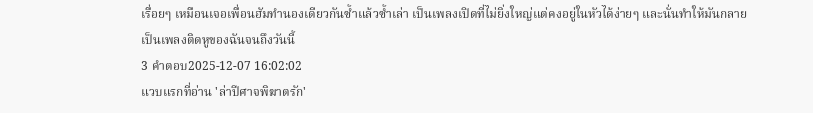เรื่อยๆ เหมือนเจอเพื่อนฮัมทำนองเดียวกันซ้ำแล้วซ้ำเล่า เป็นเพลงเปิดที่ไม่ยิ่งใหญ่แต่คงอยู่ในหัวได้ง่ายๆ และนั่นทำให้มันกลายเป็นเพลงติดหูของฉันจนถึงวันนี้
3 คำตอบ2025-12-07 16:02:02
แวบแรกที่อ่าน 'ล่าปีศาจพิฆาตรัก'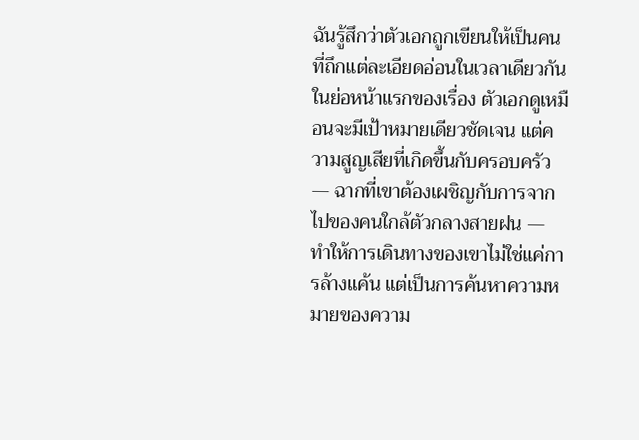ฉันรู้สึกว่าตัวเอกถูกเขียนให้เป็นคนที่ถึกแต่ละเอียดอ่อนในเวลาเดียวกัน
ในย่อหน้าแรกของเรื่อง ตัวเอกดูเหมือนจะมีเป้าหมายเดียวชัดเจน แต่ความสูญเสียที่เกิดขึ้นกับครอบครัว — ฉากที่เขาต้องเผชิญกับการจากไปของคนใกล้ตัวกลางสายฝน — ทำให้การเดินทางของเขาไม่ใช่แค่การล้างแค้น แต่เป็นการค้นหาความหมายของความ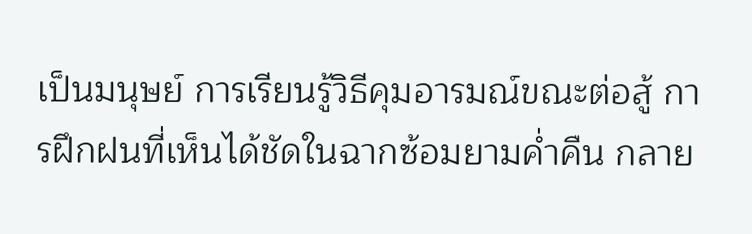เป็นมนุษย์ การเรียนรู้วิธีคุมอารมณ์ขณะต่อสู้ การฝึกฝนที่เห็นได้ชัดในฉากซ้อมยามค่ำคืน กลาย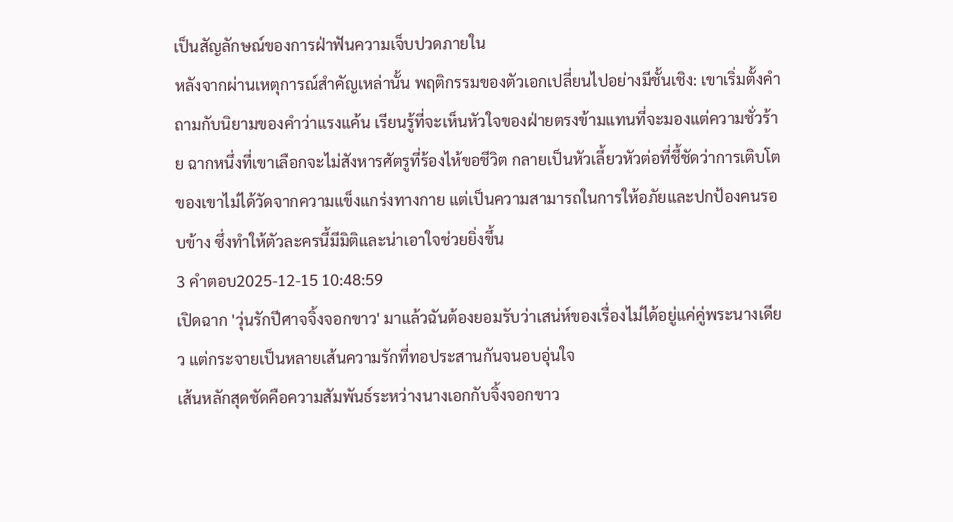เป็นสัญลักษณ์ของการฝ่าฟันความเจ็บปวดภายใน
หลังจากผ่านเหตุการณ์สำคัญเหล่านั้น พฤติกรรมของตัวเอกเปลี่ยนไปอย่างมีชั้นเชิง: เขาเริ่มตั้งคำถามกับนิยามของคำว่าแรงแค้น เรียนรู้ที่จะเห็นหัวใจของฝ่ายตรงข้ามแทนที่จะมองแต่ความชั่วร้าย ฉากหนึ่งที่เขาเลือกจะไม่สังหารศัตรูที่ร้องไห้ขอชีวิต กลายเป็นหัวเลี้ยวหัวต่อที่ชี้ชัดว่าการเติบโตของเขาไม่ได้วัดจากความแข็งแกร่งทางกาย แต่เป็นความสามารถในการให้อภัยและปกป้องคนรอบข้าง ซึ่งทำให้ตัวละครนี้มีมิติและน่าเอาใจช่วยยิ่งขึ้น
3 คำตอบ2025-12-15 10:48:59
เปิดฉาก 'วุ่นรักปีศาจจิ้งจอกขาว' มาแล้วฉันต้องยอมรับว่าเสน่ห์ของเรื่องไม่ได้อยู่แค่คู่พระนางเดียว แต่กระจายเป็นหลายเส้นความรักที่ทอประสานกันจนอบอุ่นใจ
เส้นหลักสุดชัดคือความสัมพันธ์ระหว่างนางเอกกับจิ้งจอกขาว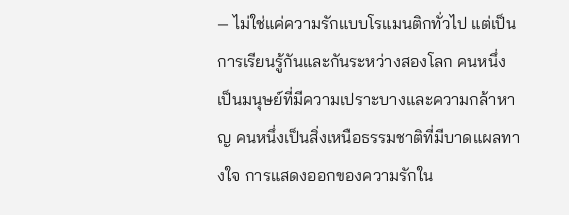— ไม่ใช่แค่ความรักแบบโรแมนติกทั่วไป แต่เป็นการเรียนรู้กันและกันระหว่างสองโลก คนหนึ่งเป็นมนุษย์ที่มีความเปราะบางและความกล้าหาญ คนหนึ่งเป็นสิ่งเหนือธรรมชาติที่มีบาดแผลทางใจ การแสดงออกของความรักใน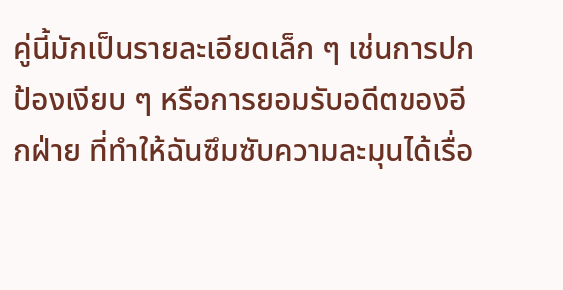คู่นี้มักเป็นรายละเอียดเล็ก ๆ เช่นการปกป้องเงียบ ๆ หรือการยอมรับอดีตของอีกฝ่าย ที่ทำให้ฉันซึมซับความละมุนได้เรื่อ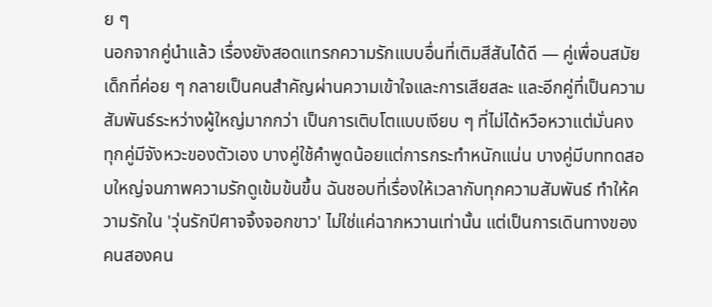ย ๆ
นอกจากคู่นำแล้ว เรื่องยังสอดแทรกความรักแบบอื่นที่เติมสีสันได้ดี — คู่เพื่อนสมัยเด็กที่ค่อย ๆ กลายเป็นคนสำคัญผ่านความเข้าใจและการเสียสละ และอีกคู่ที่เป็นความสัมพันธ์ระหว่างผู้ใหญ่มากกว่า เป็นการเติบโตแบบเงียบ ๆ ที่ไม่ได้หวือหวาแต่มั่นคง ทุกคู่มีจังหวะของตัวเอง บางคู่ใช้คำพูดน้อยแต่การกระทำหนักแน่น บางคู่มีบททดสอบใหญ่จนภาพความรักดูเข้มข้นขึ้น ฉันชอบที่เรื่องให้เวลากับทุกความสัมพันธ์ ทำให้ความรักใน 'วุ่นรักปีศาจจิ้งจอกขาว' ไม่ใช่แค่ฉากหวานเท่านั้น แต่เป็นการเดินทางของคนสองคน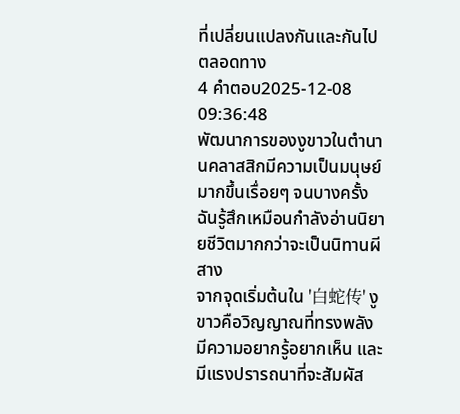ที่เปลี่ยนแปลงกันและกันไปตลอดทาง
4 คำตอบ2025-12-08 09:36:48
พัฒนาการของงูขาวในตำนานคลาสสิกมีความเป็นมนุษย์มากขึ้นเรื่อยๆ จนบางครั้งฉันรู้สึกเหมือนกำลังอ่านนิยายชีวิตมากกว่าจะเป็นนิทานผีสาง
จากจุดเริ่มต้นใน '白蛇传' งูขาวคือวิญญาณที่ทรงพลัง มีความอยากรู้อยากเห็น และมีแรงปรารถนาที่จะสัมผัส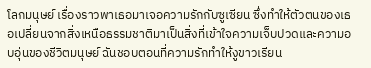โลกมนุษย์ เรื่องราวพาเธอมาเจอความรักกับซูเซียน ซึ่งทำให้ตัวตนของเธอเปลี่ยนจากสิ่งเหนือธรรมชาติมาเป็นสิ่งที่เข้าใจความเจ็บปวดและความอบอุ่นของชีวิตมนุษย์ ฉันชอบตอนที่ความรักทำให้งูขาวเรียน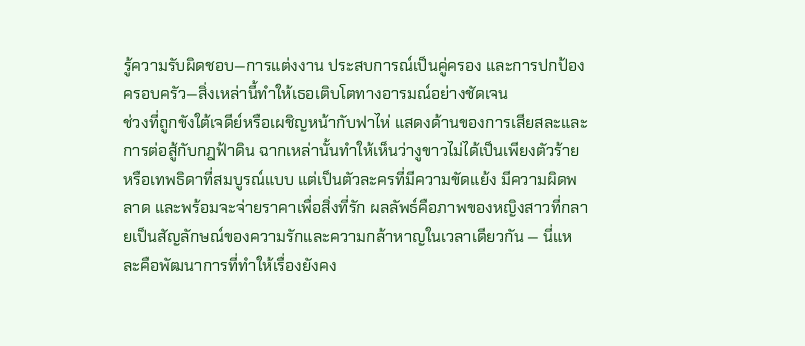รู้ความรับผิดชอบ—การแต่งงาน ประสบการณ์เป็นคู่ครอง และการปกป้องครอบครัว—สิ่งเหล่านี้ทำให้เธอเติบโตทางอารมณ์อย่างชัดเจน
ช่วงที่ถูกขังใต้เจดีย์หรือเผชิญหน้ากับฟาไห่ แสดงด้านของการเสียสละและการต่อสู้กับกฎฟ้าดิน ฉากเหล่านั้นทำให้เห็นว่างูขาวไม่ได้เป็นเพียงตัวร้ายหรือเทพธิดาที่สมบูรณ์แบบ แต่เป็นตัวละครที่มีความขัดแย้ง มีความผิดพลาด และพร้อมจะจ่ายราคาเพื่อสิ่งที่รัก ผลลัพธ์คือภาพของหญิงสาวที่กลายเป็นสัญลักษณ์ของความรักและความกล้าหาญในเวลาเดียวกัน — นี่แหละคือพัฒนาการที่ทำให้เรื่องยังคง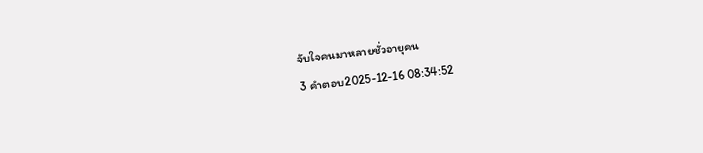จับใจคนมาหลายชั่วอายุคน
3 คำตอบ2025-12-16 08:34:52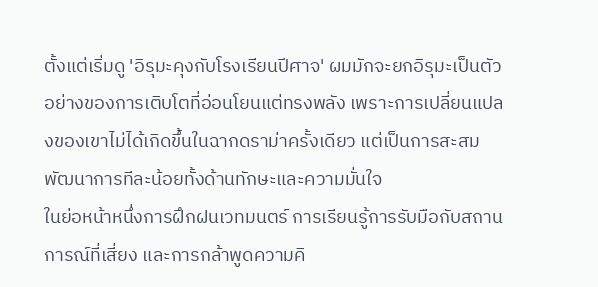ตั้งแต่เริ่มดู 'อิรุมะคุงกับโรงเรียนปีศาจ' ผมมักจะยกอิรุมะเป็นตัวอย่างของการเติบโตที่อ่อนโยนแต่ทรงพลัง เพราะการเปลี่ยนแปลงของเขาไม่ได้เกิดขึ้นในฉากดราม่าครั้งเดียว แต่เป็นการสะสมพัฒนาการทีละน้อยทั้งด้านทักษะและความมั่นใจ
ในย่อหน้าหนึ่งการฝึกฝนเวทมนตร์ การเรียนรู้การรับมือกับสถานการณ์ที่เสี่ยง และการกล้าพูดความคิ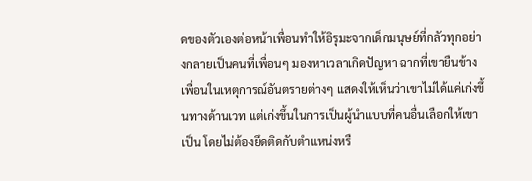ดของตัวเองต่อหน้าเพื่อนทำให้อิรุมะจากเด็กมนุษย์ที่กลัวทุกอย่างกลายเป็นคนที่เพื่อนๆ มองหาเวลาเกิดปัญหา ฉากที่เขายืนข้างเพื่อนในเหตุการณ์อันตรายต่างๆ แสดงให้เห็นว่าเขาไม่ได้แค่เก่งขึ้นทางด้านเวท แต่เก่งขึ้นในการเป็นผู้นำแบบที่คนอื่นเลือกให้เขาเป็น โดยไม่ต้องยึดติดกับตำแหน่งหรื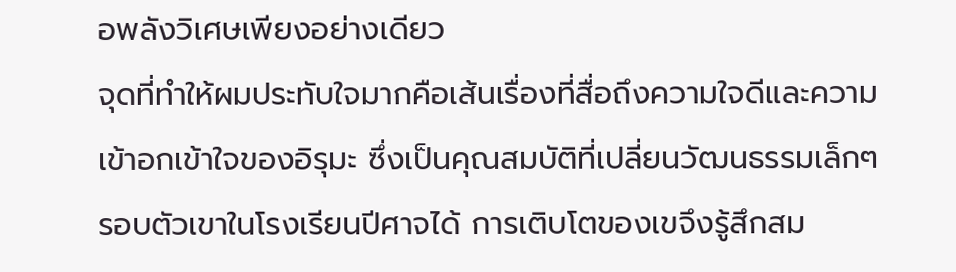อพลังวิเศษเพียงอย่างเดียว
จุดที่ทำให้ผมประทับใจมากคือเส้นเรื่องที่สื่อถึงความใจดีและความเข้าอกเข้าใจของอิรุมะ ซึ่งเป็นคุณสมบัติที่เปลี่ยนวัฒนธรรมเล็กๆ รอบตัวเขาในโรงเรียนปีศาจได้ การเติบโตของเขจึงรู้สึกสม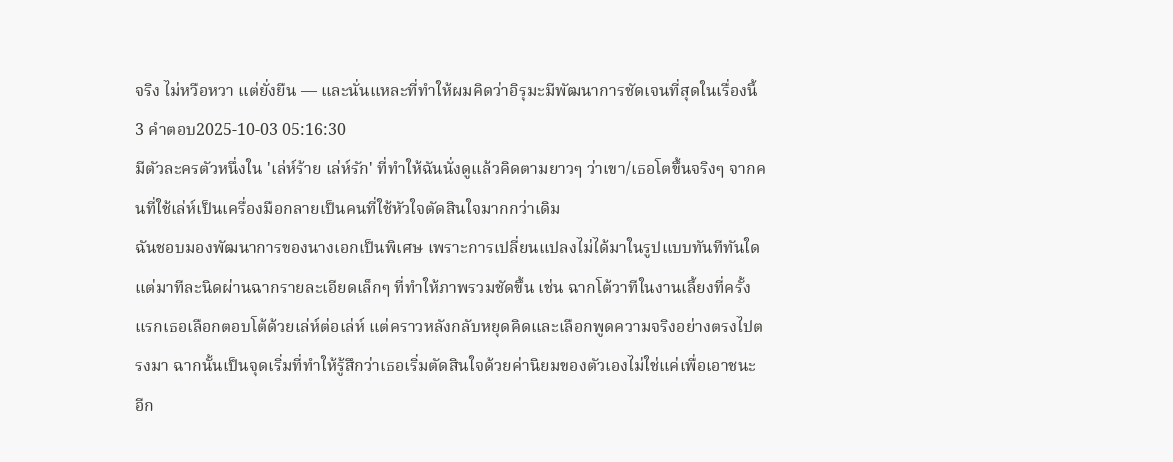จริง ไม่หวือหวา แต่ยั่งยืน — และนั่นแหละที่ทำให้ผมคิดว่าอิรุมะมีพัฒนาการชัดเจนที่สุดในเรื่องนี้
3 คำตอบ2025-10-03 05:16:30
มีตัวละครตัวหนึ่งใน 'เล่ห์ร้าย เล่ห์รัก' ที่ทำให้ฉันนั่งดูแล้วคิดตามยาวๆ ว่าเขา/เธอโตขึ้นจริงๆ จากคนที่ใช้เล่ห์เป็นเครื่องมือกลายเป็นคนที่ใช้หัวใจตัดสินใจมากกว่าเดิม
ฉันชอบมองพัฒนาการของนางเอกเป็นพิเศษ เพราะการเปลี่ยนแปลงไม่ได้มาในรูปแบบทันทีทันใด แต่มาทีละนิดผ่านฉากรายละเอียดเล็กๆ ที่ทำให้ภาพรวมชัดขึ้น เช่น ฉากโต้วาทีในงานเลี้ยงที่ครั้งแรกเธอเลือกตอบโต้ด้วยเล่ห์ต่อเล่ห์ แต่คราวหลังกลับหยุดคิดและเลือกพูดความจริงอย่างตรงไปตรงมา ฉากนั้นเป็นจุดเริ่มที่ทำให้รู้สึกว่าเธอเริ่มตัดสินใจด้วยค่านิยมของตัวเองไม่ใช่แค่เพื่อเอาชนะ
อีก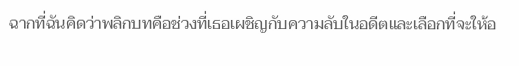ฉากที่ฉันคิดว่าพลิกบทคือช่วงที่เธอเผชิญกับความลับในอดีตและเลือกที่จะให้อ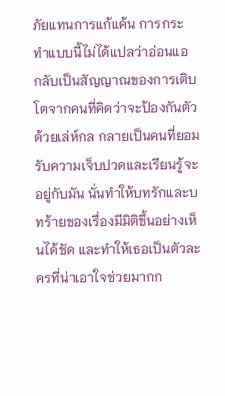ภัยแทนการแก้แค้น การกระทำแบบนี้ไม่ได้แปลว่าอ่อนแอ กลับเป็นสัญญาณของการเติบโตจากคนที่คิดว่าจะป้องกันตัวด้วยเล่ห์กล กลายเป็นคนที่ยอมรับความเจ็บปวดและเรียนรู้จะอยู่กับมัน นั่นทำให้บทรักและบทร้ายของเรื่องมีมิติขึ้นอย่างเห็นได้ชัด และทำให้เธอเป็นตัวละครที่น่าเอาใจช่วยมากก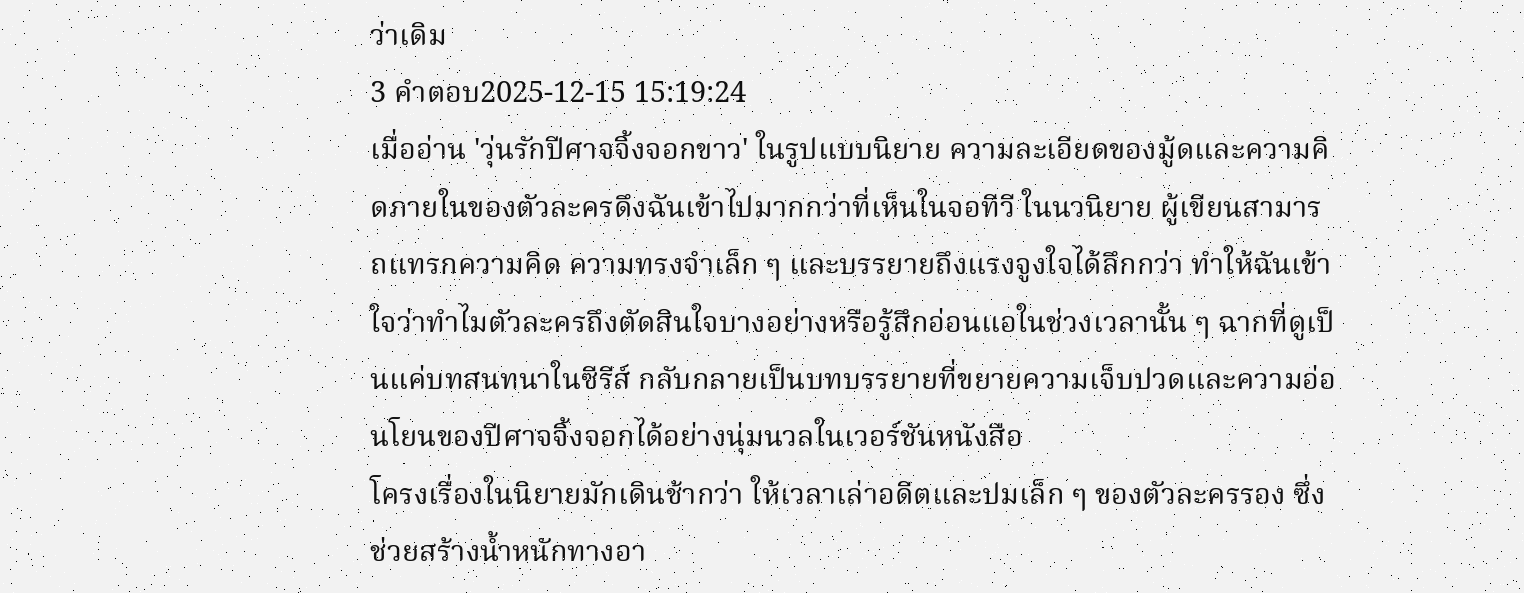ว่าเดิม
3 คำตอบ2025-12-15 15:19:24
เมื่ออ่าน 'วุ่นรักปีศาจจิ้งจอกขาว' ในรูปแบบนิยาย ความละเอียดของมู้ดและความคิดภายในของตัวละครดึงฉันเข้าไปมากกว่าที่เห็นในจอทีวี ในนวนิยาย ผู้เขียนสามารถแทรกความคิด ความทรงจำเล็ก ๆ และบรรยายถึงแรงจูงใจได้ลึกกว่า ทำให้ฉันเข้าใจว่าทำไมตัวละครถึงตัดสินใจบางอย่างหรือรู้สึกอ่อนแอในช่วงเวลานั้น ๆ ฉากที่ดูเป็นแค่บทสนทนาในซีรีส์ กลับกลายเป็นบทบรรยายที่ขยายความเจ็บปวดและความอ่อนโยนของปีศาจจิ้งจอกได้อย่างนุ่มนวลในเวอร์ชันหนังสือ
โครงเรื่องในนิยายมักเดินช้ากว่า ให้เวลาเล่าอดีตและปมเล็ก ๆ ของตัวละครรอง ซึ่งช่วยสร้างน้ำหนักทางอา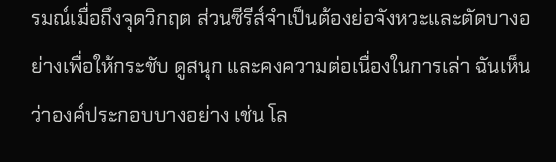รมณ์เมื่อถึงจุดวิกฤต ส่วนซีรีส์จำเป็นต้องย่อจังหวะและตัดบางอย่างเพื่อให้กระชับ ดูสนุก และคงความต่อเนื่องในการเล่า ฉันเห็นว่าองค์ประกอบบางอย่าง เช่น โล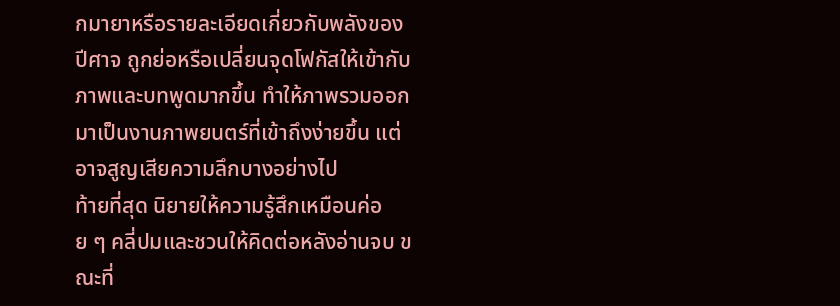กมายาหรือรายละเอียดเกี่ยวกับพลังของปีศาจ ถูกย่อหรือเปลี่ยนจุดโฟกัสให้เข้ากับภาพและบทพูดมากขึ้น ทำให้ภาพรวมออกมาเป็นงานภาพยนตร์ที่เข้าถึงง่ายขึ้น แต่อาจสูญเสียความลึกบางอย่างไป
ท้ายที่สุด นิยายให้ความรู้สึกเหมือนค่อย ๆ คลี่ปมและชวนให้คิดต่อหลังอ่านจบ ขณะที่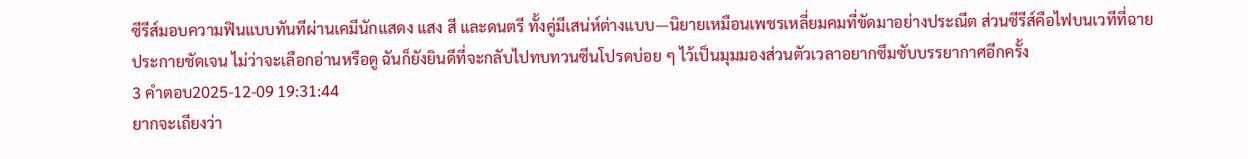ซีรีส์มอบความฟินแบบทันทีผ่านเคมีนักแสดง แสง สี และดนตรี ทั้งคู่มีเสน่ห์ต่างแบบ—นิยายเหมือนเพชรเหลี่ยมคมที่ขัดมาอย่างประณีต ส่วนซีรีส์คือไฟบนเวทีที่ฉายประกายชัดเจน ไม่ว่าจะเลือกอ่านหรือดู ฉันก็ยังยินดีที่จะกลับไปทบทวนซีนโปรดบ่อย ๆ ไว้เป็นมุมมองส่วนตัวเวลาอยากซึมซับบรรยากาศอีกครั้ง
3 คำตอบ2025-12-09 19:31:44
ยากจะเถียงว่า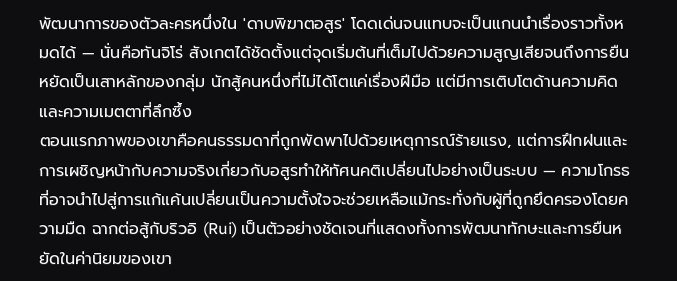พัฒนาการของตัวละครหนึ่งใน 'ดาบพิฆาตอสูร' โดดเด่นจนแทบจะเป็นแกนนำเรื่องราวทั้งหมดได้ — นั่นคือทันจิโร่ สังเกตได้ชัดตั้งแต่จุดเริ่มต้นที่เต็มไปด้วยความสูญเสียจนถึงการยืนหยัดเป็นเสาหลักของกลุ่ม นักสู้คนหนึ่งที่ไม่ได้โตแค่เรื่องฝีมือ แต่มีการเติบโตด้านความคิดและความเมตตาที่ลึกซึ้ง
ตอนแรกภาพของเขาคือคนธรรมดาที่ถูกพัดพาไปด้วยเหตุการณ์ร้ายแรง, แต่การฝึกฝนและการเผชิญหน้ากับความจริงเกี่ยวกับอสูรทำให้ทัศนคติเปลี่ยนไปอย่างเป็นระบบ — ความโกรธที่อาจนำไปสู่การแก้แค้นเปลี่ยนเป็นความตั้งใจจะช่วยเหลือแม้กระทั่งกับผู้ที่ถูกยึดครองโดยความมืด ฉากต่อสู้กับริวอิ (Rui) เป็นตัวอย่างชัดเจนที่แสดงทั้งการพัฒนาทักษะและการยืนหยัดในค่านิยมของเขา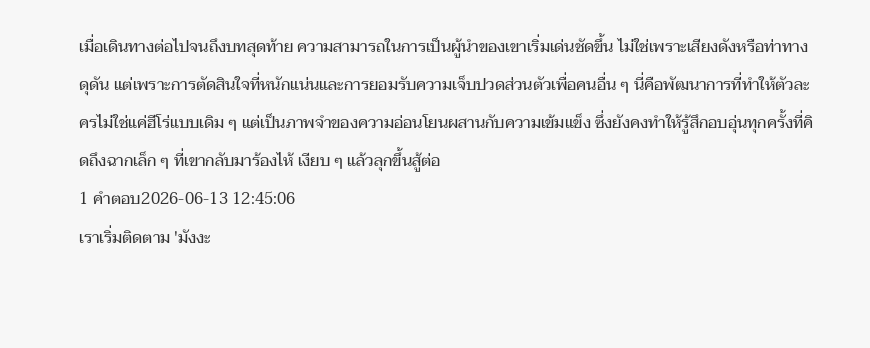เมื่อเดินทางต่อไปจนถึงบทสุดท้าย ความสามารถในการเป็นผู้นำของเขาเริ่มเด่นชัดขึ้น ไม่ใช่เพราะเสียงดังหรือท่าทางดุดัน แต่เพราะการตัดสินใจที่หนักแน่นและการยอมรับความเจ็บปวดส่วนตัวเพื่อคนอื่น ๆ นี่คือพัฒนาการที่ทำให้ตัวละครไม่ใช่แค่ฮีโร่แบบเดิม ๆ แต่เป็นภาพจำของความอ่อนโยนผสานกับความเข้มแข็ง ซึ่งยังคงทำให้รู้สึกอบอุ่นทุกครั้งที่คิดถึงฉากเล็ก ๆ ที่เขากลับมาร้องไห้ เงียบ ๆ แล้วลุกขึ้นสู้ต่อ
1 คำตอบ2026-06-13 12:45:06
เราเริ่มติดตาม 'มังงะ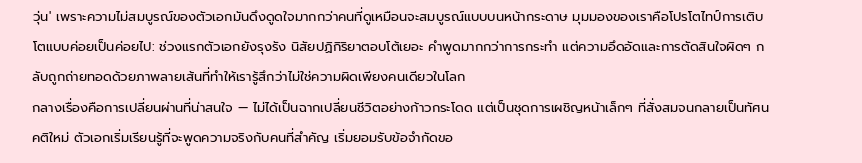วุ่น' เพราะความไม่สมบูรณ์ของตัวเอกมันดึงดูดใจมากกว่าคนที่ดูเหมือนจะสมบูรณ์แบบบนหน้ากระดาษ มุมมองของเราคือโปรโตไทป์การเติบโตแบบค่อยเป็นค่อยไป: ช่วงแรกตัวเอกยังรุงรัง นิสัยปฏิกิริยาตอบโต้เยอะ คำพูดมากกว่าการกระทำ แต่ความอึดอัดและการตัดสินใจผิดๆ กลับถูกถ่ายทอดด้วยภาพลายเส้นที่ทำให้เรารู้สึกว่าไม่ใช่ความผิดเพียงคนเดียวในโลก
กลางเรื่องคือการเปลี่ยนผ่านที่น่าสนใจ — ไม่ได้เป็นฉากเปลี่ยนชีวิตอย่างก้าวกระโดด แต่เป็นชุดการเผชิญหน้าเล็กๆ ที่สั่งสมจนกลายเป็นทัศนคติใหม่ ตัวเอกเริ่มเรียนรู้ที่จะพูดความจริงกับคนที่สำคัญ เริ่มยอมรับข้อจำกัดขอ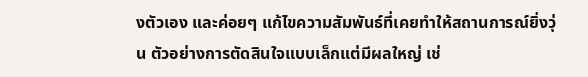งตัวเอง และค่อยๆ แก้ไขความสัมพันธ์ที่เคยทำให้สถานการณ์ยิ่งวุ่น ตัวอย่างการตัดสินใจแบบเล็กแต่มีผลใหญ่ เช่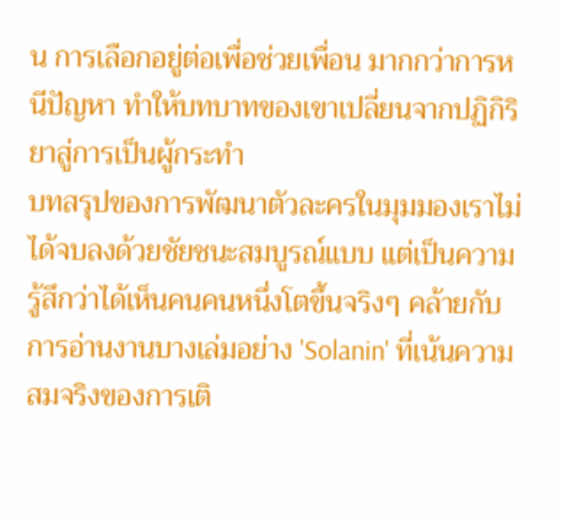น การเลือกอยู่ต่อเพื่อช่วยเพื่อน มากกว่าการหนีปัญหา ทำให้บทบาทของเขาเปลี่ยนจากปฏิกิริยาสู่การเป็นผู้กระทำ
บทสรุปของการพัฒนาตัวละครในมุมมองเราไม่ได้จบลงด้วยชัยชนะสมบูรณ์แบบ แต่เป็นความรู้สึกว่าได้เห็นคนคนหนึ่งโตขึ้นจริงๆ คล้ายกับการอ่านงานบางเล่มอย่าง 'Solanin' ที่เน้นความสมจริงของการเติ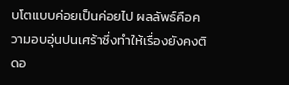บโตแบบค่อยเป็นค่อยไป ผลลัพธ์คือความอบอุ่นปนเศร้าซึ่งทำให้เรื่องยังคงติดอ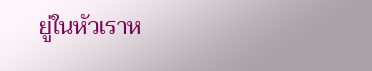ยู่ในหัวเราห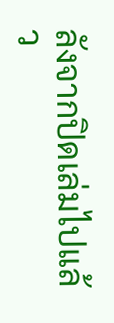ลังจากปิดเล่มไปแล้ว